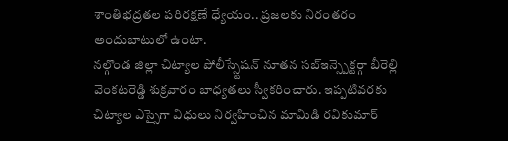శాంతిభద్రతల పరిరక్షణే ధ్యేయం.. ప్రజలకు నిరంతరం అందుబాటులో ఉంటా.
నల్గొండ జిల్లా చిట్యాల పోలీస్స్టేషన్ నూతన సబ్ఇన్స్పెక్టర్గా బీరెల్లి వెంకటరెడ్డి శుక్రవారం బాధ్యతలు స్వీకరించారు. ఇప్పటివరకు చిట్యాల ఎస్సైగా విధులు నిర్వహించిన మామిడి రవికుమార్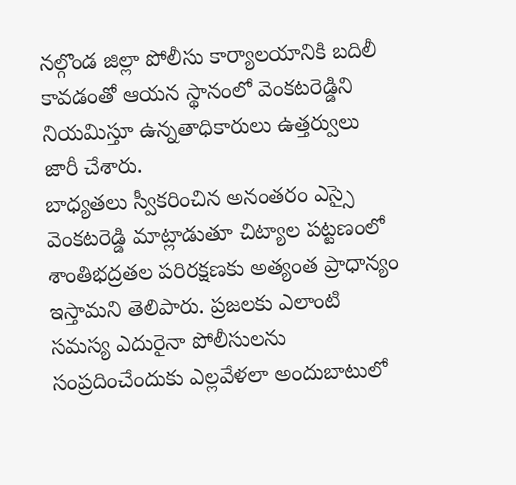నల్గొండ జిల్లా పోలీసు కార్యాలయానికి బదిలీ కావడంతో ఆయన స్థానంలో వెంకటరెడ్డిని నియమిస్తూ ఉన్నతాధికారులు ఉత్తర్వులు జారీ చేశారు.
బాధ్యతలు స్వీకరించిన అనంతరం ఎస్సై వెంకటరెడ్డి మాట్లాడుతూ చిట్యాల పట్టణంలో శాంతిభద్రతల పరిరక్షణకు అత్యంత ప్రాధాన్యం ఇస్తామని తెలిపారు. ప్రజలకు ఎలాంటి సమస్య ఎదురైనా పోలీసులను సంప్రదించేందుకు ఎల్లవేళలా అందుబాటులో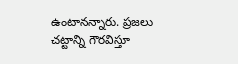ఉంటానన్నారు. ప్రజలు చట్టాన్ని గౌరవిస్తూ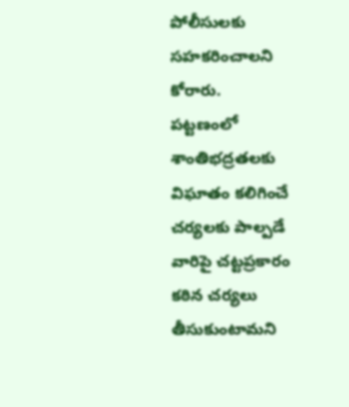పోలీసులకు సహకరించాలని కోరారు.
పట్టణంలో శాంతిభద్రతలకు విఘాతం కలిగించే చర్యలకు పాల్పడే వారిపై చట్టప్రకారం కఠిన చర్యలు తీసుకుంటామని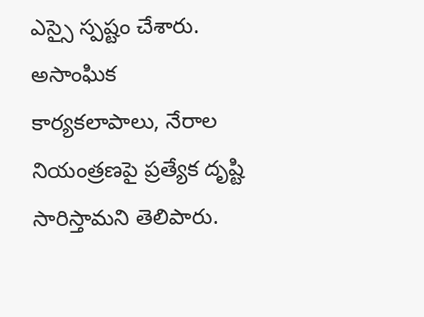ఎస్సై స్పష్టం చేశారు. అసాంఘిక కార్యకలాపాలు, నేరాల నియంత్రణపై ప్రత్యేక దృష్టి సారిస్తామని తెలిపారు.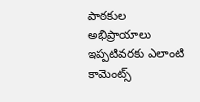పాఠకుల అభిప్రాయాలు
ఇప్పటివరకు ఎలాంటి కామెంట్స్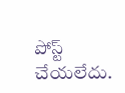పోస్ట్ చేయలేదు.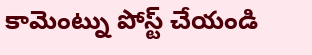కామెంట్ను పోస్ట్ చేయండి